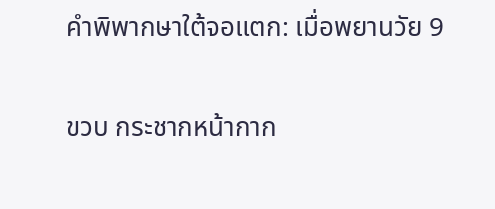คำพิพากษาใต้จอแตก: เมื่อพยานวัย 9

ขวบ กระชากหน้ากาก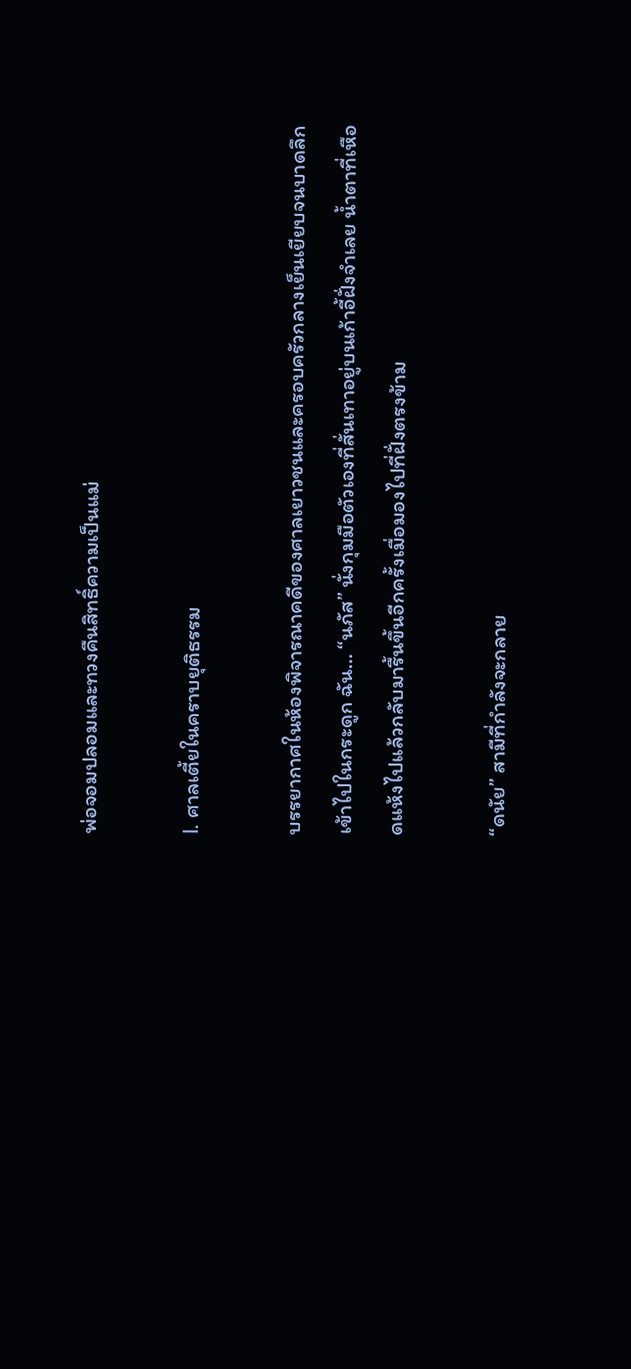พ่อจอมปลอมและทวงคืนสิทธิ์ความเป็นแม่

I. ศาลเตี้ยในคราบยุติธรรม

บรรยากาศในห้องพิจารณาคดีของศาลเยาวชนและครอบครัวกลางเย็นเยียบจนบาดลึกเข้าไปในกระดูก ฉัน… “นภัส” นั่งกุมมือตัวเองที่สั่นเทาอยู่บนเก้าอี้ฝั่งจำเลย น้ำตาที่เหือดแห้งไปแล้วกลับมารื้นขึ้นอีกครั้งเมื่อมองไปที่ฝั่งตรงข้าม

“ดนัย” สามีที่กำลังจะกลาย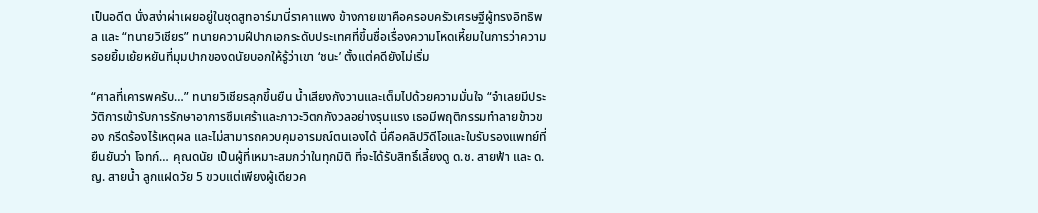เป็นอดีต นั่งสง่าผ่าเผยอยู่ในชุดสูทอาร์มานี่ราคาแพง ข้างกายเขาคือครอบครัวเศรษฐีผู้ทรงอิทธิพล และ “ทนายวิเชียร” ทนายความฝีปากเอกระดับประเทศที่ขึ้นชื่อเรื่องความโหดเหี้ยมในการว่าความ รอยยิ้มเย้ยหยันที่มุมปากของดนัยบอกให้รู้ว่าเขา ‘ชนะ’ ตั้งแต่คดียังไม่เริ่ม

“ศาลที่เคารพครับ…” ทนายวิเชียรลุกขึ้นยืน น้ำเสียงกังวานและเต็มไปด้วยความมั่นใจ “จำเลยมีประวัติการเข้ารับการรักษาอาการซึมเศร้าและภาวะวิตกกังวลอย่างรุนแรง เธอมีพฤติกรรมทำลายข้าวของ กรีดร้องไร้เหตุผล และไม่สามารถควบคุมอารมณ์ตนเองได้ นี่คือคลิปวิดีโอและใบรับรองแพทย์ที่ยืนยันว่า โจทก์… คุณดนัย เป็นผู้ที่เหมาะสมกว่าในทุกมิติ ที่จะได้รับสิทธิ์เลี้ยงดู ด.ช. สายฟ้า และ ด.ญ. สายน้ำ ลูกแฝดวัย 5 ขวบแต่เพียงผู้เดียวค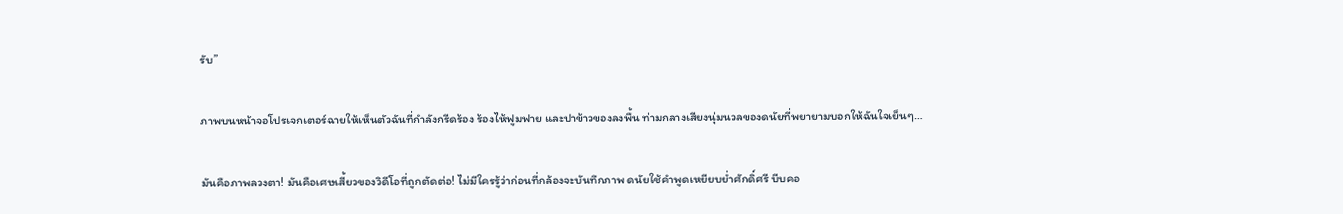รับ”

ภาพบนหน้าจอโปรเจกเตอร์ฉายให้เห็นตัวฉันที่กำลังกรีดร้อง ร้องไห้ฟูมฟาย และปาข้าวของลงพื้น ท่ามกลางเสียงนุ่มนวลของดนัยที่พยายามบอกให้ฉันใจเย็นๆ…

มันคือภาพลวงตา! มันคือเศษเสี้ยวของวิดีโอที่ถูกตัดต่อ! ไม่มีใครรู้ว่าก่อนที่กล้องจะบันทึกภาพ ดนัยใช้คำพูดเหยียบย่ำศักดิ์ศรี บีบคอ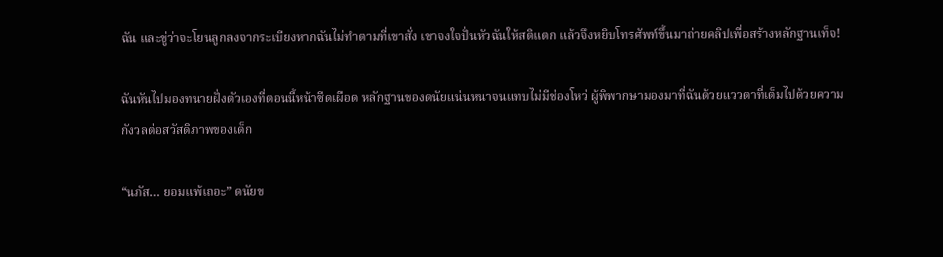ฉัน และขู่ว่าจะโยนลูกลงจากระเบียงหากฉันไม่ทำตามที่เขาสั่ง เขาจงใจปั่นหัวฉันให้สติแตก แล้วจึงหยิบโทรศัพท์ขึ้นมาถ่ายคลิปเพื่อสร้างหลักฐานเท็จ!

ฉันหันไปมองทนายฝั่งตัวเองที่ตอนนี้หน้าซีดเผือด หลักฐานของดนัยแน่นหนาจนแทบไม่มีช่องโหว่ ผู้พิพากษามองมาที่ฉันด้วยแววตาที่เต็มไปด้วยความกังวลต่อสวัสดิภาพของเด็ก

“นภัส… ยอมแพ้เถอะ” ดนัยข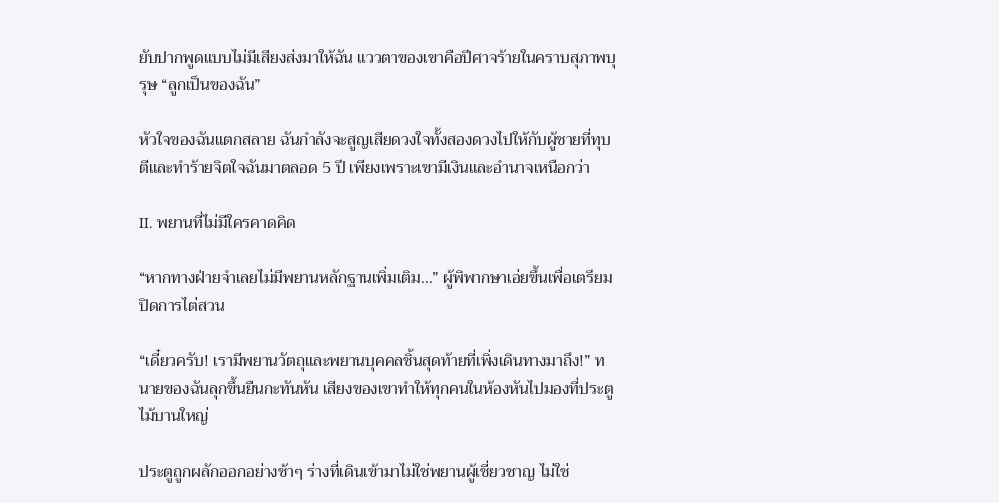ยับปากพูดแบบไม่มีเสียงส่งมาให้ฉัน แววตาของเขาคือปีศาจร้ายในคราบสุภาพบุรุษ “ลูกเป็นของฉัน”

หัวใจของฉันแตกสลาย ฉันกำลังจะสูญเสียดวงใจทั้งสองดวงไปให้กับผู้ชายที่ทุบตีและทำร้ายจิตใจฉันมาตลอด 5 ปี เพียงเพราะเขามีเงินและอำนาจเหนือกว่า

II. พยานที่ไม่มีใครคาดคิด

“หากทางฝ่ายจำเลยไม่มีพยานหลักฐานเพิ่มเติม…” ผู้พิพากษาเอ่ยขึ้นเพื่อเตรียมปิดการไต่สวน

“เดี๋ยวครับ! เรามีพยานวัตถุและพยานบุคคลชิ้นสุดท้ายที่เพิ่งเดินทางมาถึง!” ทนายของฉันลุกขึ้นยืนกะทันหัน เสียงของเขาทำให้ทุกคนในห้องหันไปมองที่ประตูไม้บานใหญ่

ประตูถูกผลักออกอย่างช้าๆ ร่างที่เดินเข้ามาไม่ใช่พยานผู้เชี่ยวชาญ ไม่ใช่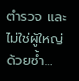ตำรวจ และไม่ใช่ผู้ใหญ่ด้วยซ้ำ…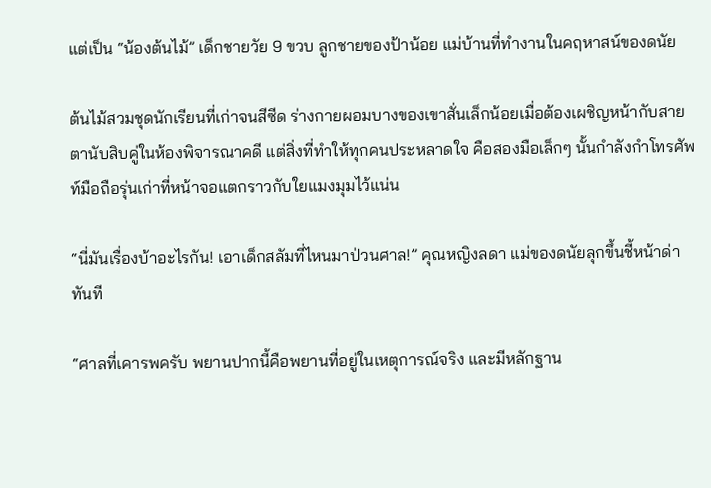แต่เป็น “น้องต้นไม้” เด็กชายวัย 9 ขวบ ลูกชายของป้าน้อย แม่บ้านที่ทำงานในคฤหาสน์ของดนัย

ต้นไม้สวมชุดนักเรียนที่เก่าจนสีซีด ร่างกายผอมบางของเขาสั่นเล็กน้อยเมื่อต้องเผชิญหน้ากับสายตานับสิบคู่ในห้องพิจารณาคดี แต่สิ่งที่ทำให้ทุกคนประหลาดใจ คือสองมือเล็กๆ นั้นกำลังกำโทรศัพท์มือถือรุ่นเก่าที่หน้าจอแตกราวกับใยแมงมุมไว้แน่น

“นี่มันเรื่องบ้าอะไรกัน! เอาเด็กสลัมที่ไหนมาป่วนศาล!” คุณหญิงลดา แม่ของดนัยลุกขึ้นชี้หน้าด่าทันที

“ศาลที่เคารพครับ พยานปากนี้คือพยานที่อยู่ในเหตุการณ์จริง และมีหลักฐาน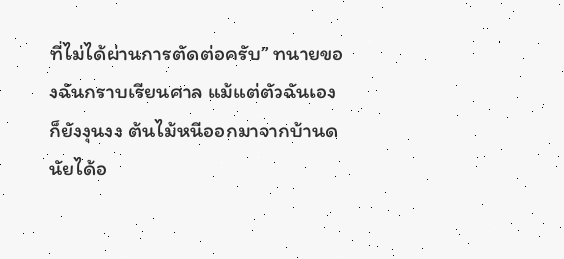ที่ไม่ได้ผ่านการตัดต่อครับ” ทนายของฉันกราบเรียนศาล แม้แต่ตัวฉันเองก็ยังงุนงง ต้นไม้หนีออกมาจากบ้านดนัยได้อ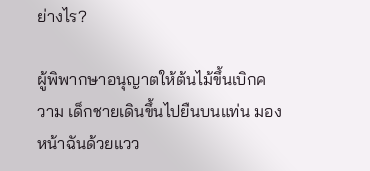ย่างไร?

ผู้พิพากษาอนุญาตให้ต้นไม้ขึ้นเบิกความ เด็กชายเดินขึ้นไปยืนบนแท่น มองหน้าฉันด้วยแวว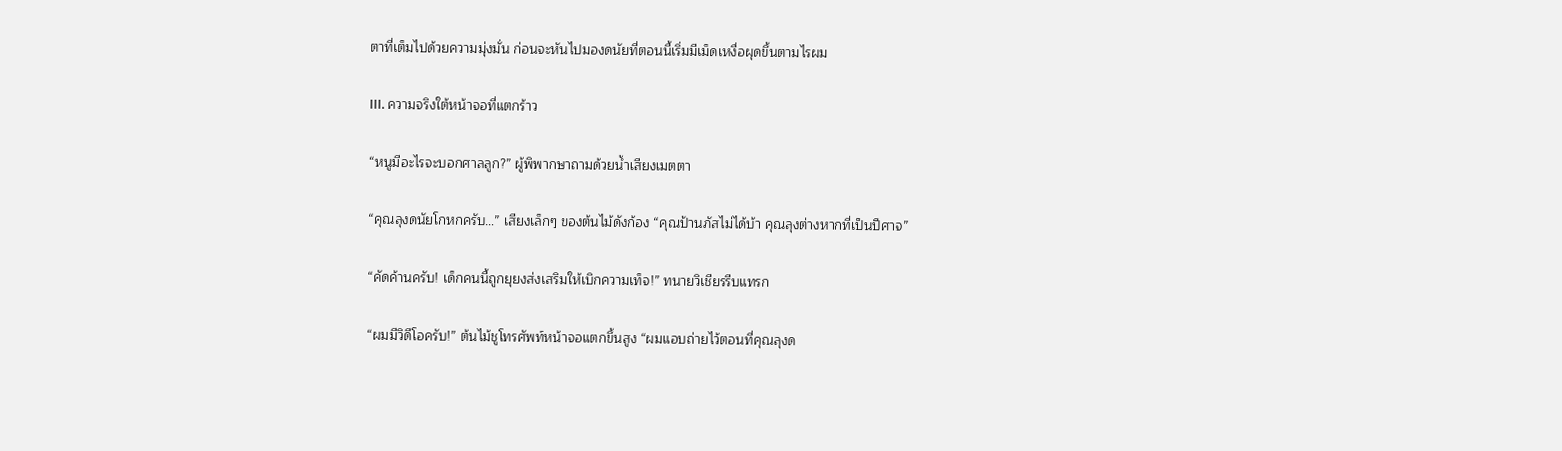ตาที่เต็มไปด้วยความมุ่งมั่น ก่อนจะหันไปมองดนัยที่ตอนนี้เริ่มมีเม็ดเหงื่อผุดขึ้นตามไรผม

III. ความจริงใต้หน้าจอที่แตกร้าว

“หนูมีอะไรจะบอกศาลลูก?” ผู้พิพากษาถามด้วยน้ำเสียงเมตตา

“คุณลุงดนัยโกหกครับ…” เสียงเล็กๆ ของต้นไม้ดังก้อง “คุณป้านภัสไม่ได้บ้า คุณลุงต่างหากที่เป็นปีศาจ”

“คัดค้านครับ! เด็กคนนี้ถูกยุยงส่งเสริมให้เบิกความเท็จ!” ทนายวิเชียรรีบแทรก

“ผมมีวิดีโอครับ!” ต้นไม้ชูโทรศัพท์หน้าจอแตกขึ้นสูง “ผมแอบถ่ายไว้ตอนที่คุณลุงด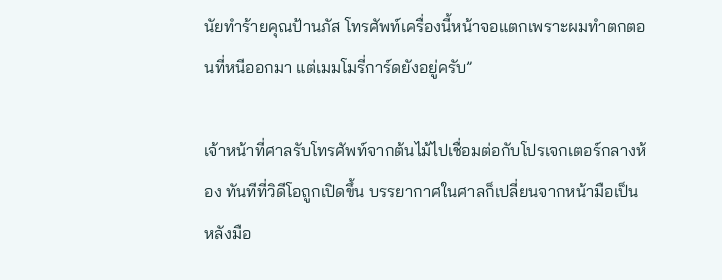นัยทำร้ายคุณป้านภัส โทรศัพท์เครื่องนี้หน้าจอแตกเพราะผมทำตกตอนที่หนีออกมา แต่เมมโมรี่การ์ดยังอยู่ครับ”

เจ้าหน้าที่ศาลรับโทรศัพท์จากต้นไม้ไปเชื่อมต่อกับโปรเจกเตอร์กลางห้อง ทันทีที่วิดีโอถูกเปิดขึ้น บรรยากาศในศาลก็เปลี่ยนจากหน้ามือเป็นหลังมือ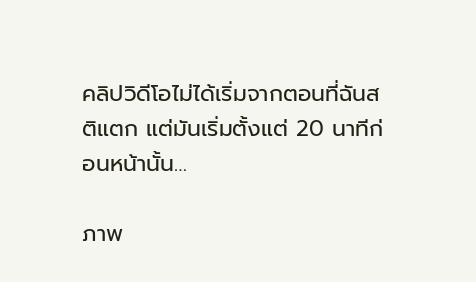คลิปวิดีโอไม่ได้เริ่มจากตอนที่ฉันสติแตก แต่มันเริ่มตั้งแต่ 20 นาทีก่อนหน้านั้น…

ภาพ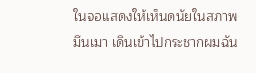ในจอแสดงให้เห็นดนัยในสภาพมึนเมา เดินเข้าไปกระชากผมฉัน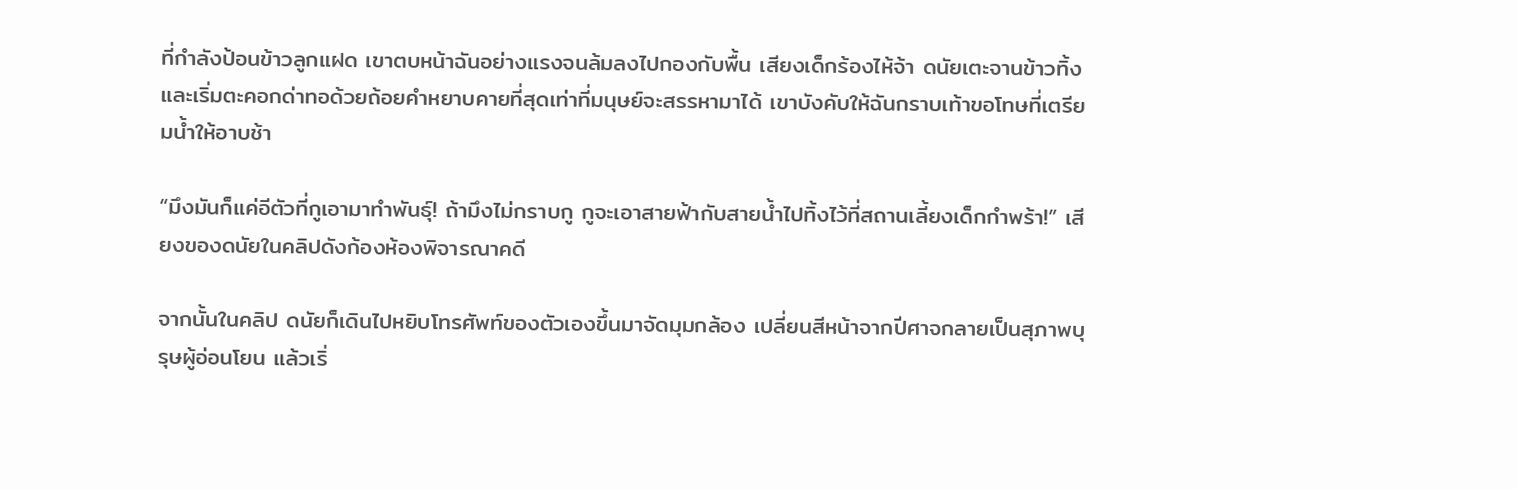ที่กำลังป้อนข้าวลูกแฝด เขาตบหน้าฉันอย่างแรงจนล้มลงไปกองกับพื้น เสียงเด็กร้องไห้จ้า ดนัยเตะจานข้าวทิ้งและเริ่มตะคอกด่าทอด้วยถ้อยคำหยาบคายที่สุดเท่าที่มนุษย์จะสรรหามาได้ เขาบังคับให้ฉันกราบเท้าขอโทษที่เตรียมน้ำให้อาบช้า

“มึงมันก็แค่อีตัวที่กูเอามาทำพันธุ์! ถ้ามึงไม่กราบกู กูจะเอาสายฟ้ากับสายน้ำไปทิ้งไว้ที่สถานเลี้ยงเด็กกำพร้า!” เสียงของดนัยในคลิปดังก้องห้องพิจารณาคดี

จากนั้นในคลิป ดนัยก็เดินไปหยิบโทรศัพท์ของตัวเองขึ้นมาจัดมุมกล้อง เปลี่ยนสีหน้าจากปีศาจกลายเป็นสุภาพบุรุษผู้อ่อนโยน แล้วเริ่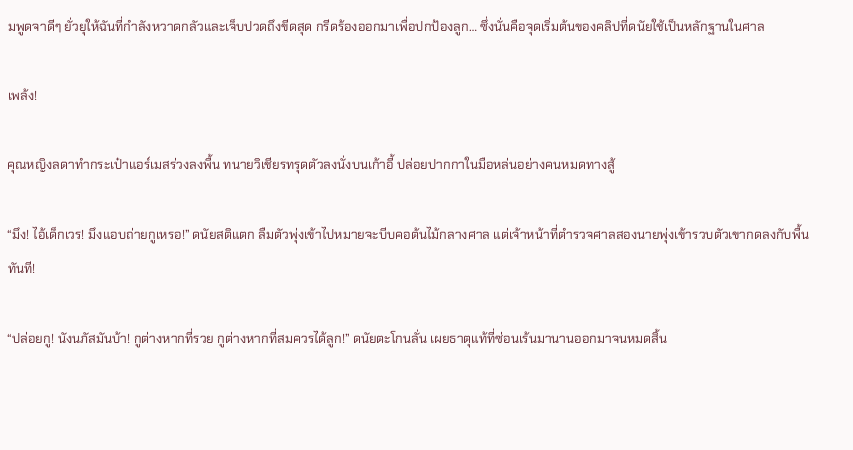มพูดจาดีๆ ยั่วยุให้ฉันที่กำลังหวาดกลัวและเจ็บปวดถึงขีดสุด กรีดร้องออกมาเพื่อปกป้องลูก… ซึ่งนั่นคือจุดเริ่มต้นของคลิปที่ดนัยใช้เป็นหลักฐานในศาล

เพล้ง!

คุณหญิงลดาทำกระเป๋าแอร์เมสร่วงลงพื้น ทนายวิเชียรทรุดตัวลงนั่งบนเก้าอี้ ปล่อยปากกาในมือหล่นอย่างคนหมดทางสู้

“มึง! ไอ้เด็กเวร! มึงแอบถ่ายกูเหรอ!” ดนัยสติแตก ลืมตัวพุ่งเข้าไปหมายจะบีบคอต้นไม้กลางศาล แต่เจ้าหน้าที่ตำรวจศาลสองนายพุ่งเข้ารวบตัวเขากดลงกับพื้นทันที!

“ปล่อยกู! นังนภัสมันบ้า! กูต่างหากที่รวย กูต่างหากที่สมควรได้ลูก!” ดนัยตะโกนลั่น เผยธาตุแท้ที่ซ่อนเร้นมานานออกมาจนหมดสิ้น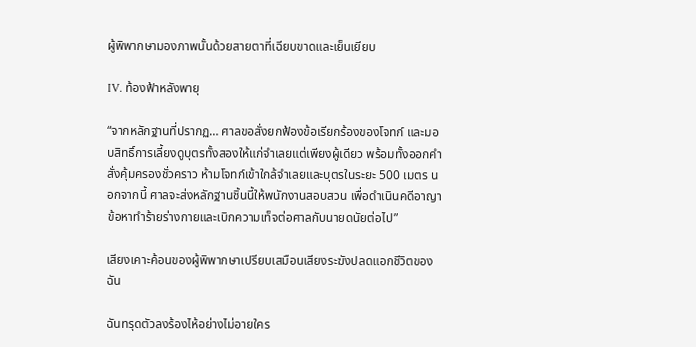ผู้พิพากษามองภาพนั้นด้วยสายตาที่เฉียบขาดและเย็นเยียบ

IV. ท้องฟ้าหลังพายุ

“จากหลักฐานที่ปรากฏ… ศาลขอสั่งยกฟ้องข้อเรียกร้องของโจทก์ และมอบสิทธิ์การเลี้ยงดูบุตรทั้งสองให้แก่จำเลยแต่เพียงผู้เดียว พร้อมทั้งออกคำสั่งคุ้มครองชั่วคราว ห้ามโจทก์เข้าใกล้จำเลยและบุตรในระยะ 500 เมตร นอกจากนี้ ศาลจะส่งหลักฐานชิ้นนี้ให้พนักงานสอบสวน เพื่อดำเนินคดีอาญาข้อหาทำร้ายร่างกายและเบิกความเท็จต่อศาลกับนายดนัยต่อไป”

เสียงเคาะค้อนของผู้พิพากษาเปรียบเสมือนเสียงระฆังปลดแอกชีวิตของฉัน

ฉันทรุดตัวลงร้องไห้อย่างไม่อายใคร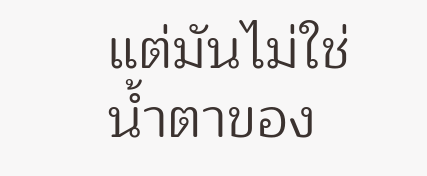แต่มันไม่ใช่น้ำตาของ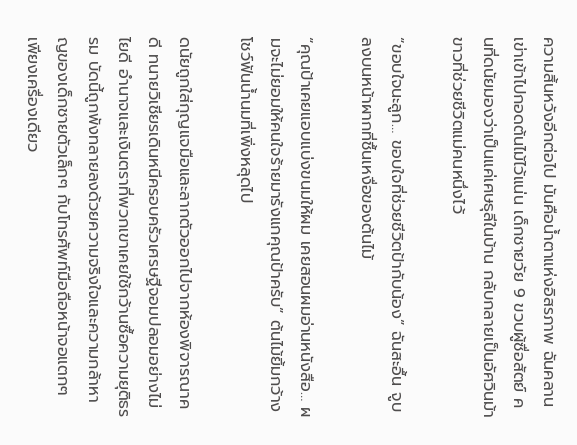ความสิ้นหวังอีกต่อไป มันคือน้ำตาแห่งอิสรภาพ ฉันคลานเข่าเข้าไปกอดต้นไม้ไว้แน่น เด็กชายวัย 9 ขวบผู้ซื่อสัตย์ คนที่ดนัยมองว่าเป็นแค่เศษธุลีในบ้าน กลับกลายเป็นอัศวินม้าขาวที่ช่วยชีวิตแม่คนหนึ่งไว้

“ขอบใจนะลูก… ขอบใจที่ช่วยชีวิตป้ากับน้อง” ฉันสะอื้น จูบลงบนหน้าผากที่ชื้นเหงื่อของต้นไม้

“คุณป้าเคยแอบแบ่งขนมให้ผม เคยสอนผมอ่านหนังสือ… ผมจะไม่ยอมให้คนใจร้ายมารังแกคุณป้าครับ” ต้นไม้ยิ้มกว้าง โชว์ฟันน้ำนมที่เพิ่งหลุดไป

ดนัยถูกใส่กุญแจมือและลากตัวออกไปจากห้องพิจารณาคดี ทนายวิเชียรเดินหนีครอบครัวเศรษฐีจอมปลอมอย่างไม่ไยดี อำนาจและเงินตราที่พวกเขาเคยใช้กว้านซื้อความยุติธรรม บัดนี้ถูกพังทลายลงด้วยความจริงใจและความกล้าหาญของเด็กชายตัวเล็กๆ กับโทรศัพท์มือถือหน้าจอแตกๆ เพียงเครื่องเดียว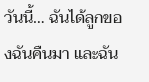วันนี้… ฉันได้ลูกของฉันคืนมา และฉัน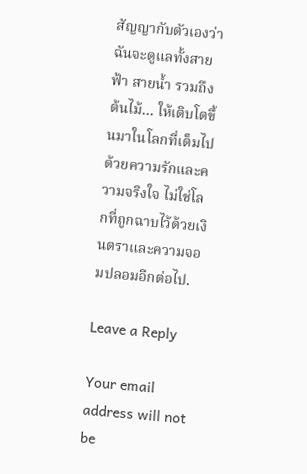สัญญากับตัวเองว่า ฉันจะดูแลทั้งสายฟ้า สายน้ำ รวมถึงต้นไม้… ให้เติบโตขึ้นมาในโลกที่เต็มไปด้วยความรักและความจริงใจ ไม่ใช่โลกที่ถูกฉาบไว้ด้วยเงินตราและความจอมปลอมอีกต่อไป.

Leave a Reply

Your email address will not be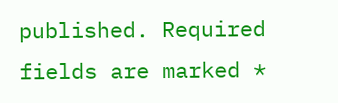published. Required fields are marked *